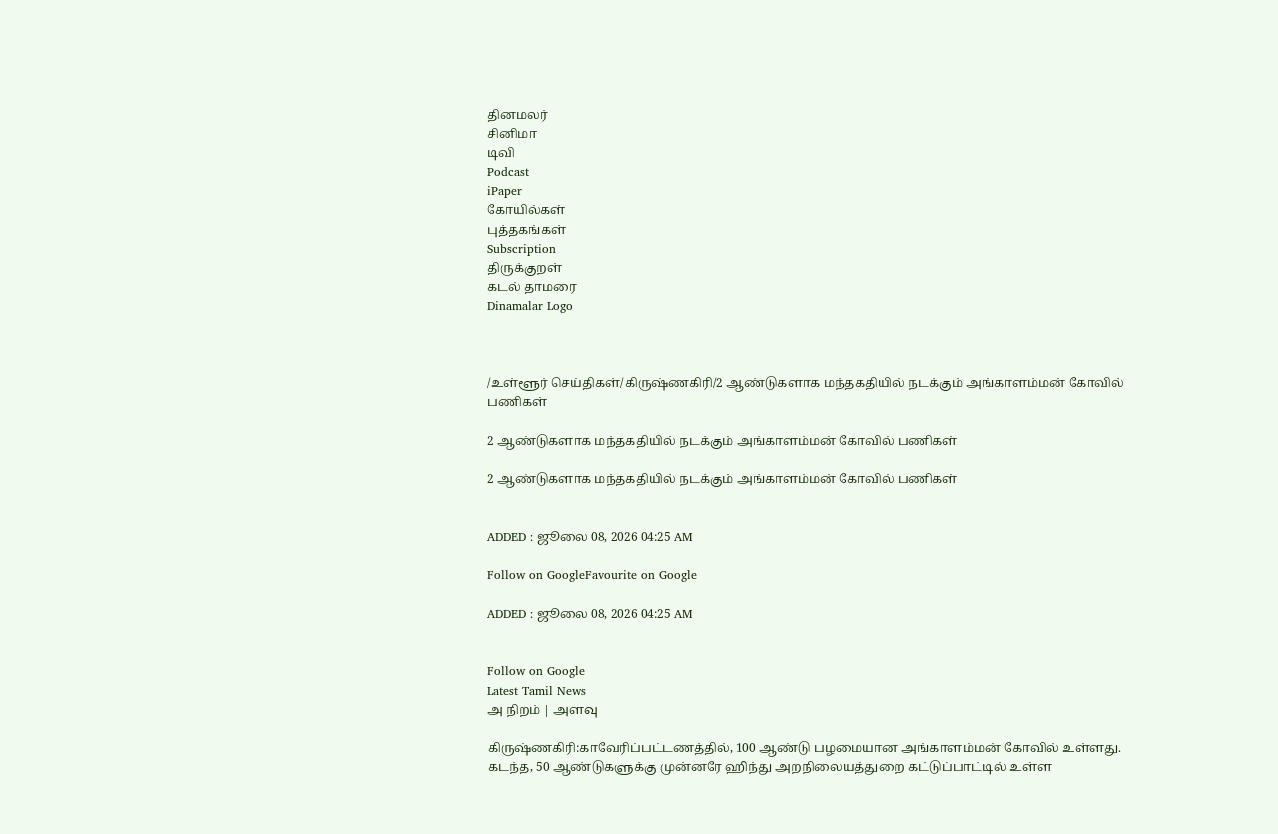தினமலர்
சினிமா
டிவி
Podcast
iPaper
கோயில்கள்
புத்தகங்கள்
Subscription
திருக்குறள்
கடல் தாமரை
Dinamalar Logo



/உள்ளூர் செய்திகள்/கிருஷ்ணகிரி/2 ஆண்டுகளாக மந்தகதியில் நடக்கும் அங்காளம்மன் கோவில் பணிகள்

2 ஆண்டுகளாக மந்தகதியில் நடக்கும் அங்காளம்மன் கோவில் பணிகள்

2 ஆண்டுகளாக மந்தகதியில் நடக்கும் அங்காளம்மன் கோவில் பணிகள்


ADDED : ஜூலை 08, 2026 04:25 AM

Follow on GoogleFavourite on Google

ADDED : ஜூலை 08, 2026 04:25 AM


Follow on Google
Latest Tamil News
அ நிறம் | அளவு

கிருஷ்ணகிரி:காவேரிப்பட்டணத்தில், 100 ஆண்டு பழமையான அங்காளம்மன் கோவில் உள்ளது. கடந்த, 50 ஆண்டுகளுக்கு முன்னரே ஹிந்து அறநிலையத்துறை கட்டுப்பாட்டில் உள்ள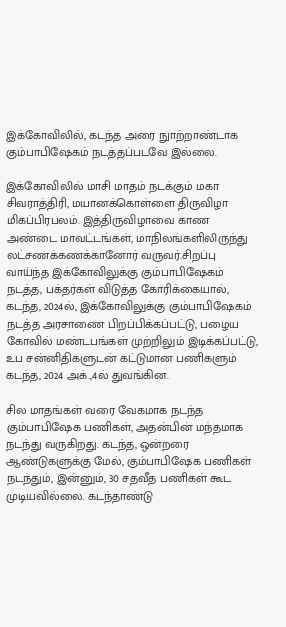இக்கோவிலில், கடந்த அரை நுாற்றாண்டாக கும்பாபிஷேகம் நடத்தப்படவே இல்லை.

இக்கோவிலில் மாசி மாதம் நடக்கும் மகா சிவராத்திரி, மயானக்கொள்ளை திருவிழா மிகப்பிரபலம். இத்திருவிழாவை காண அண்டை மாவட்டங்கள், மாநிலங்களிலிருந்து லட்சணக்கணக்கானோர் வருவர்.சிறப்பு வாய்ந்த இக்கோவிலுக்கு கும்பாபிஷேகம் நடத்த, பக்தர்கள் விடுத்த கோரிக்கையால், கடந்த, 2024ல், இக்கோவிலுக்கு கும்பாபிஷேகம் நடத்த அரசாணை பிறப்பிக்கப்பட்டு, பழைய கோவில் மண்டபங்கள் முற்றிலும் இடிக்கப்பட்டு, உப சன்னிதிகளுடன் கட்டுமான பணிகளும் கடந்த, 2024 அக்.,4ல் துவங்கின.

சில மாதங்கள் வரை வேகமாக நடந்த கும்பாபிஷேக பணிகள், அதன்பின் மந்தமாக நடந்து வருகிறது. கடந்த, ஒன்றரை ஆண்டுகளுக்கு மேல், கும்பாபிஷேக பணிகள் நடந்தும், இன்னும், 30 சதவீத பணிகள் கூட முடியவில்லை. கடந்தாண்டு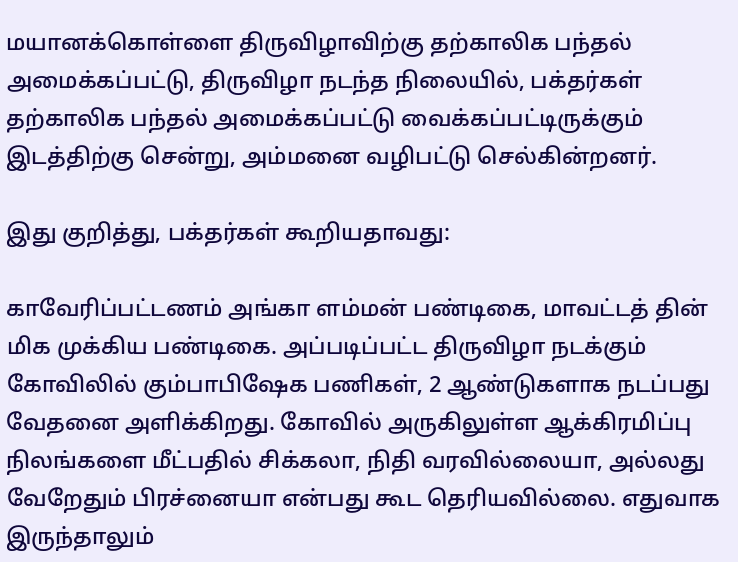மயானக்கொள்ளை திருவிழாவிற்கு தற்காலிக பந்தல் அமைக்கப்பட்டு, திருவிழா நடந்த நிலையில், பக்தர்கள் தற்காலிக பந்தல் அமைக்கப்பட்டு வைக்கப்பட்டிருக்கும் இடத்திற்கு சென்று, அம்மனை வழிபட்டு செல்கின்றனர்.

இது குறித்து, பக்தர்கள் கூறியதாவது:

காவேரிப்பட்டணம் அங்கா ளம்மன் பண்டிகை, மாவட்டத் தின் மிக முக்கிய பண்டிகை. அப்படிப்பட்ட திருவிழா நடக்கும் கோவிலில் கும்பாபிஷேக பணிகள், 2 ஆண்டுகளாக நடப்பது வேதனை அளிக்கிறது. கோவில் அருகிலுள்ள ஆக்கிரமிப்பு நிலங்களை மீட்பதில் சிக்கலா, நிதி வரவில்லையா, அல்லது வேறேதும் பிரச்னையா என்பது கூட தெரியவில்லை. எதுவாக இருந்தாலும்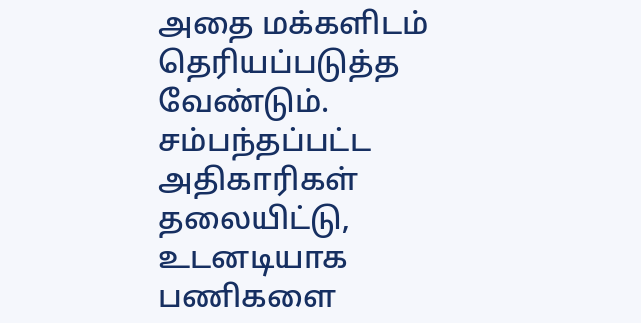அதை மக்களிடம் தெரியப்படுத்த வேண்டும். சம்பந்தப்பட்ட அதிகாரிகள் தலையிட்டு, உடனடியாக பணிகளை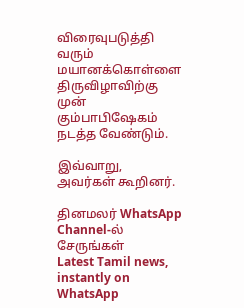விரைவுபடுத்தி வரும் மயானக்கொள்ளை திருவிழாவிற்கு முன் கும்பாபிஷேகம் நடத்த வேண்டும்.

இவ்வாறு, அவர்கள் கூறினர்.

தினமலர் WhatsApp Channel-ல் சேருங்கள்
Latest Tamil news, instantly on WhatsApp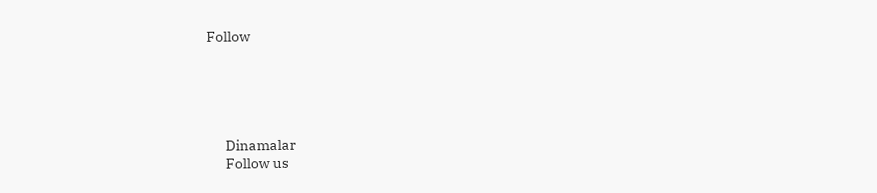Follow





      Dinamalar
      Follow us